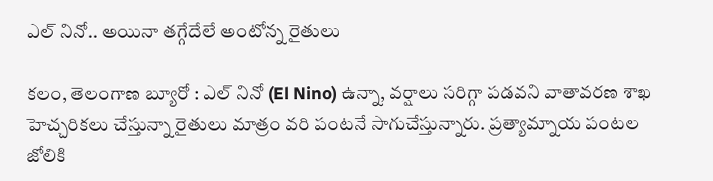ఎల్ నినో.. అయినా తగ్గేదేలే అంటోన్న రైతులు

కలం, తెలంగాణ బ్యూరో : ఎల్ నినో (El Nino) ఉన్నా, వర్షాలు సరిగ్గా పడవని వాతావరణ శాఖ హెచ్చరికలు చేస్తున్నా రైతులు మాత్రం వరి పంటనే సాగుచేస్తున్నారు. ప్రత్యామ్నాయ పంటల జోలికి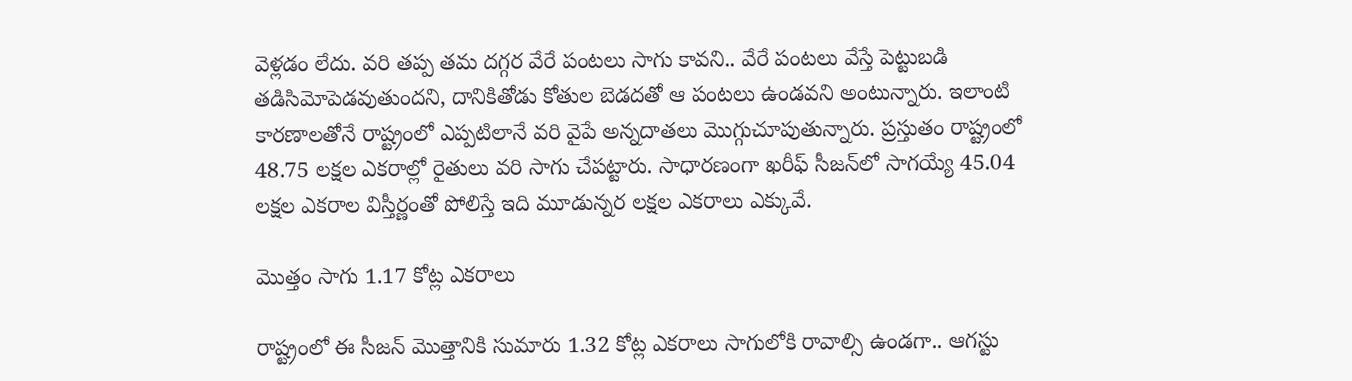వెళ్లడం లేదు. వరి తప్ప తమ దగ్గర వేరే పంటలు సాగు కావని.. వేరే పంటలు వేస్తే పెట్టుబడి తడిసిమోపెడవుతుందని, దానికితోడు కోతుల బెడదతో ఆ పంటలు ఉండవని అంటున్నారు. ఇలాంటి కారణాలతోనే రాష్ట్రంలో ఎప్పటిలానే వరి వైపే అన్నదాతలు మొగ్గుచూపుతున్నారు. ప్రస్తుతం రాష్ట్రంలో 48.75 లక్షల ఎకరాల్లో రైతులు వరి సాగు చేపట్టారు. సాధారణంగా ఖరీఫ్ సీజన్‌లో సాగయ్యే 45.04 లక్షల ఎకరాల విస్తీర్ణంతో పోలిస్తే ఇది మూడున్నర లక్షల ఎకరాలు ఎక్కువే.

మొత్తం సాగు 1.17 కోట్ల ఎకరాలు

రాష్ట్రంలో ఈ సీజన్‌ మొత్తానికి సుమారు 1.32 కోట్ల ఎకరాలు సాగులోకి రావాల్సి ఉండగా.. ఆగస్టు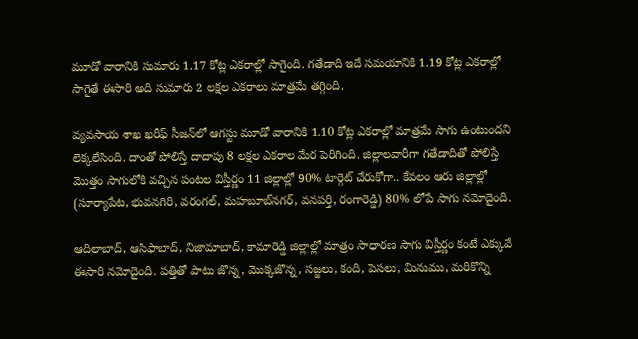మూడో వారానికి సుమారు 1.17 కోట్ల ఎకరాల్లో సాగైంది. గతేడాది ఇదే సమయానికి 1.19 కోట్ల ఎకరాల్లో సాగైతే ఈసారి అది సుమారు 2 లక్షల ఎకరాలు మాత్రమే తగ్గింది.

వ్యవసాయ శాఖ ఖరీఫ్ సీజన్‌లో ఆగస్టు మూడో వారానికి 1.10 కోట్ల ఎకరాల్లో మాత్రమే సాగు ఉంటుందని లెక్కలేసింది. దాంతో పోలిస్తే దాదాపు 8 లక్షల ఎకరాల మేర పెరిగింది. జిల్లాలవారీగా గతేడాదితో పోలిస్తే మొత్తం సాగులోకి వచ్చిన పంటల విస్తీర్ణం 11 జిల్లాల్లో 90% టార్గెట్ చేరుకోగా.. కేవలం ఆరు జిల్లాల్లో (సూర్యాపేట, భువనగిరి, వరంగల్, మహబూబ్‌నగర్, వనపర్తి, రంగారెడ్డి) 80% లోపే సాగు నమోదైంది.

ఆదిలాబాద్, ఆసిఫాబాద్, నిజామాబాద్, కామారెడ్డి జిల్లాల్లో మాత్రం సాధారణ సాగు విస్తీర్ణం కంటే ఎక్కువే ఈసారి నమోదైంది. పత్తితో పాటు జొన్న, మొక్కజొన్న, సజ్జలు, కంది, పెసలు, మినుము, మరికొన్ని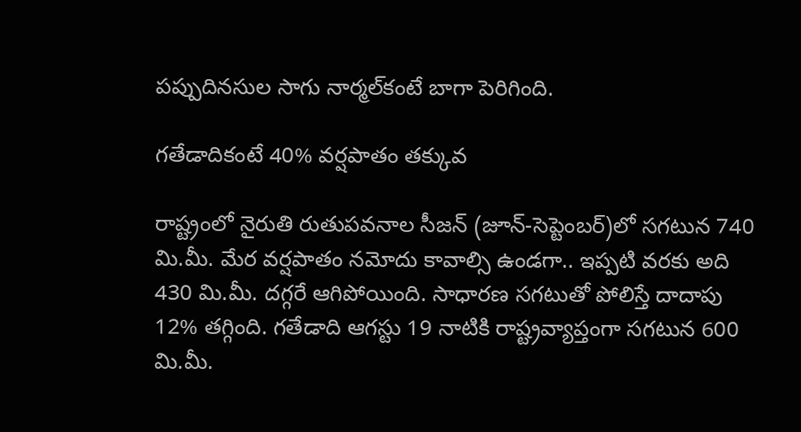పప్పుదినసుల సాగు నార్మల్‌కంటే బాగా పెరిగింది.

గతేడాదికంటే 40% వర్షపాతం తక్కువ

రాష్ట్రంలో నైరుతి రుతుపవనాల సీజన్ (జూన్-సెప్టెంబర్)లో సగటున 740 మి.మీ. మేర వర్షపాతం నమోదు కావాల్సి ఉండగా.. ఇప్పటి వరకు అది 430 మి.మీ. దగ్గరే ఆగిపోయింది. సాధారణ సగటుతో పోలిస్తే దాదాపు 12% తగ్గింది. గతేడాది ఆగస్టు 19 నాటికి రాష్ట్రవ్యాప్తంగా సగటున 600 మి.మీ.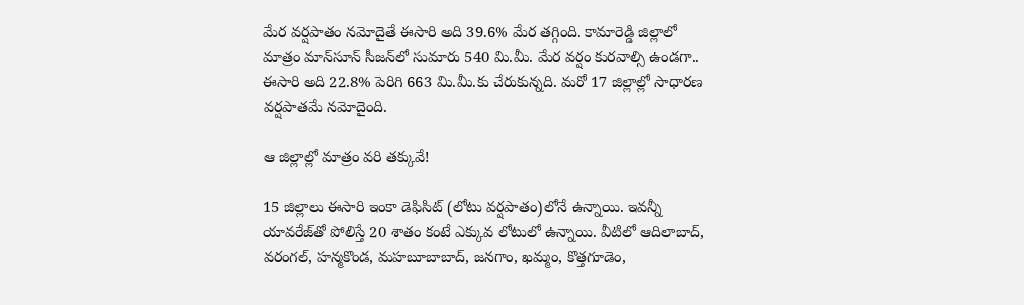మేర వర్షపాతం నమోదైతే ఈసారి అది 39.6% మేర తగ్గింది. కామారెడ్డి జిల్లాలో మాత్రం మాన్‌సూన్ సీజన్‌లో సుమారు 540 మి.మీ. మేర వర్షం కురవాల్సి ఉండగా.. ఈసారి అది 22.8% పెరిగి 663 మి.మీ.కు చేరుకున్నది. మరో 17 జిల్లాల్లో సాధారణ వర్షపాతమే నమోదైంది.

ఆ జిల్లాల్లో మాత్రం వరి తక్కువే!

15 జిల్లాలు ఈసారి ఇంకా డెఫిసిట్ (లోటు వర్షపాతం)లోనే ఉన్నాయి. ఇవన్నీ యావరేజ్‌తో పోలిస్తే 20 శాతం కంటే ఎక్కువ లోటులో ఉన్నాయి. వీటిలో ఆదిలాబాద్, వరంగల్, హన్మకొండ, మహబూబాబాద్, జనగాం, ఖమ్మం, కొత్తగూడెం,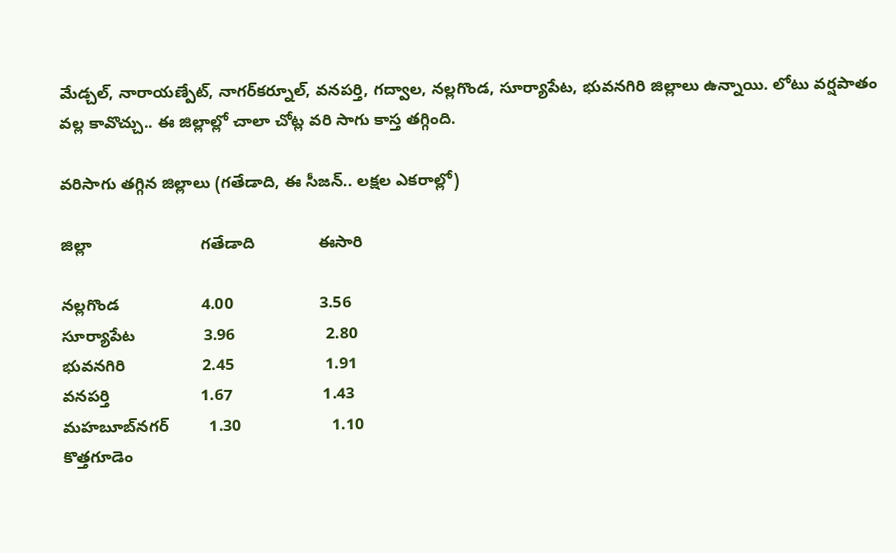మేడ్చల్, నారాయణ్పేట్, నాగర్‌కర్నూల్, వనపర్తి, గద్వాల, నల్లగొండ, సూర్యాపేట, భువనగిరి జిల్లాలు ఉన్నాయి. లోటు వర్షపాతం వల్ల కావొచ్చు.. ఈ జిల్లాల్లో చాలా చోట్ల వరి సాగు కాస్త తగ్గింది.

వరిసాగు తగ్గిన జిల్లాలు (గతేడాది, ఈ సీజన్.. లక్షల ఎకరాల్లో)

జిల్లా                        గతేడాది              ఈసారి

నల్లగొండ                  4.00                   3.56
సూర్యాపేట               3.96                    2.80
భువనగిరి                 2.45                    1.91
వనపర్తి                    1.67                    1.43
మహబూబ్‌నగర్         1.30                    1.10
కొత్తగూడెం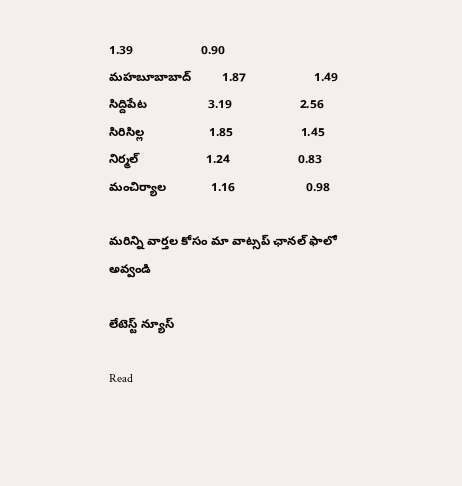1.39                    0.90
మహబూబాబాద్         1.87                    1.49
సిద్దిపేట                  3.19                    2.56
సిరిసిల్ల                   1.85                    1.45
నిర్మల్                    1.24                    0.83
మంచిర్యాల             1.16                     0.98

మ‌రిన్ని వార్త‌ల కోసం మా వాట్స‌ప్ ఛాన‌ల్ ఫాలో అవ్వండి

లేటెస్ట్ న్యూస్‌

Read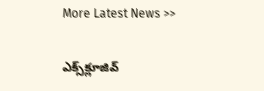More Latest News >>

ఎక్స్‌క్లూజివ్‌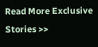Read More Exclusive Stories >>